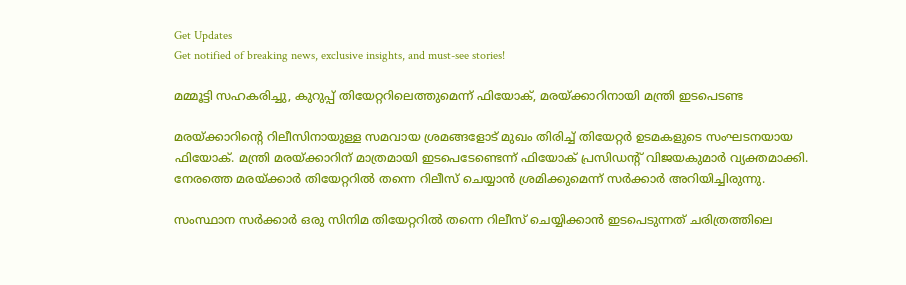Get Updates
Get notified of breaking news, exclusive insights, and must-see stories!

മമ്മൂട്ടി സഹകരിച്ചു, കുറുപ്പ് തിയേറ്ററിലെത്തുമെന്ന് ഫിയോക്, മരയ്ക്കാറിനായി മന്ത്രി ഇടപെടണ്ട

മരയ്ക്കാറിന്റെ റിലീസിനായുള്ള സമവായ ശ്രമങ്ങളോട് മുഖം തിരിച്ച് തിയേറ്റര്‍ ഉടമകളുടെ സംഘടനയായ ഫിയോക്. മന്ത്രി മരയ്ക്കാറിന് മാത്രമായി ഇടപെടേണ്ടെന്ന് ഫിയോക് പ്രസിഡന്റ് വിജയകുമാര്‍ വ്യക്തമാക്കി. നേരത്തെ മരയ്ക്കാര്‍ തിയേറ്ററില്‍ തന്നെ റിലീസ് ചെയ്യാന്‍ ശ്രമിക്കുമെന്ന് സര്‍ക്കാര്‍ അറിയിച്ചിരുന്നു.

സംസ്ഥാന സര്‍ക്കാര്‍ ഒരു സിനിമ തിയേറ്ററില്‍ തന്നെ റിലീസ് ചെയ്യിക്കാന്‍ ഇടപെടുന്നത് ചരിത്രത്തിലെ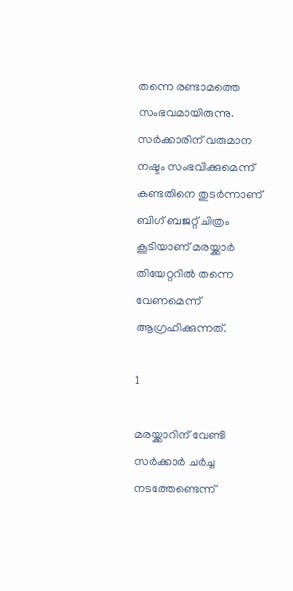തന്നെ രണ്ടാമത്തെ സംഭവമായിരുന്നു. സര്‍ക്കാരിന് വരുമാന നഷ്ടം സംഭവിക്കുമെന്ന് കണ്ടതിനെ തുടര്‍ന്നാണ് ബിഗ് ബജറ്റ് ചിത്രം കൂടിയാണ് മരയ്ക്കാര്‍ തിയേറ്ററില്‍ തന്നെ വേണമെന്ന് ആഗ്രഹിക്കുന്നത്.

1

മരയ്ക്കാറിന് വേണ്ടി സര്‍ക്കാര്‍ ചര്‍ച്ച നടത്തേണ്ടെന്ന്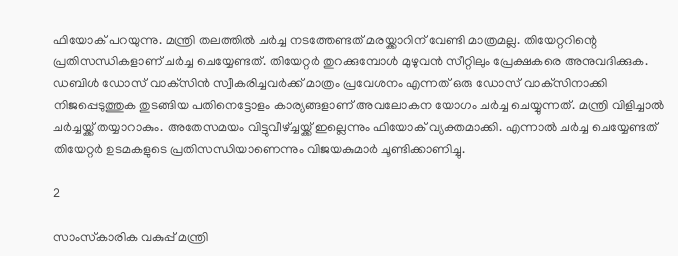ഫിയോക് പറയുന്നു. മന്ത്രി തലത്തില്‍ ചര്‍ച്ച നടത്തേണ്ടത് മരയ്ക്കാറിന് വേണ്ടി മാത്രമല്ല. തിയേറ്ററിന്റെ പ്രതിസന്ധികളാണ് ചര്‍ച്ച ചെയ്യേണ്ടത്. തിയേറ്റര്‍ തുറക്കുമ്പോള്‍ മുഴുവന്‍ സീറ്റിലും പ്രേക്ഷകരെ അനുവദിക്കുക. ഡബിള്‍ ഡോസ് വാക്‌സിന്‍ സ്വീകരിച്ചവര്‍ക്ക് മാത്രം പ്രവേശനം എന്നത് ഒരു ഡോസ് വാക്‌സിനാക്കി നിജപ്പെടുത്തുക തുടങ്ങിയ പതിനെട്ടോളം കാര്യങ്ങളാണ് അവലോകന യോഗം ചര്‍ച്ച ചെയ്യുന്നത്. മന്ത്രി വിളിച്ചാല്‍ ചര്‍ച്ചയ്ക്ക് തയ്യാറാകും. അതേസമയം വിട്ടുവീഴ്ച്ചയ്ക്ക് ഇല്ലെന്നും ഫിയോക് വ്യക്തമാക്കി. എന്നാല്‍ ചര്‍ച്ച ചെയ്യേണ്ടത് തിയേറ്റര്‍ ഉടമകളുടെ പ്രതിസന്ധിയാണെന്നും വിജയകുമാര്‍ ചൂണ്ടിക്കാണിച്ചു.

2

സാംസ്‌കാരിക വകുപ്പ് മന്ത്രി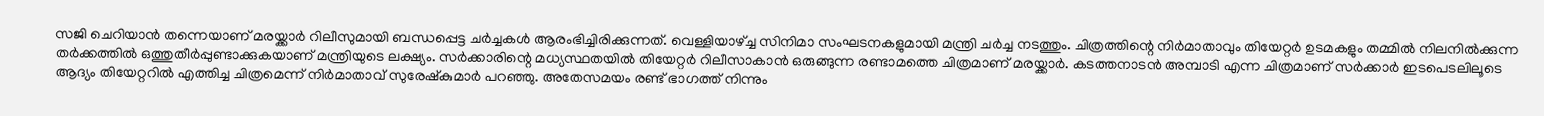സജി ചെറിയാന്‍ തന്നെയാണ് മരയ്ക്കാര്‍ റിലീസുമായി ബന്ധപ്പെട്ട ചര്‍ച്ചകള്‍ ആരംഭിച്ചിരിക്കുന്നത്. വെള്ളിയാഴ്ച്ച സിനിമാ സംഘടനകളുമായി മന്ത്രി ചര്‍ച്ച നടത്തും. ചിത്രത്തിന്റെ നിര്‍മാതാവും തിയേറ്റര്‍ ഉടമകളും തമ്മില്‍ നിലനില്‍ക്കുന്ന തര്‍ക്കത്തില്‍ ഒത്തുതീര്‍പ്പുണ്ടാക്കുകയാണ് മന്ത്രിയുടെ ലക്ഷ്യം. സര്‍ക്കാരിന്റെ മധ്യസ്ഥതയില്‍ തിയേറ്റര്‍ റിലീസാകാന്‍ ഒരുങ്ങുന്ന രണ്ടാമത്തെ ചിത്രമാണ് മരയ്ക്കാര്‍. കടത്തനാടന്‍ അമ്പാടി എന്ന ചിത്രമാണ് സര്‍ക്കാര്‍ ഇടപെടലിലൂടെ ആദ്യം തിയേറ്ററില്‍ എത്തിച്ച ചിത്രമെന്ന് നിര്‍മാതാവ് സുരേഷ്‌കുമാര്‍ പറഞ്ഞു. അതേസമയം രണ്ട് ഭാഗത്ത് നിന്നും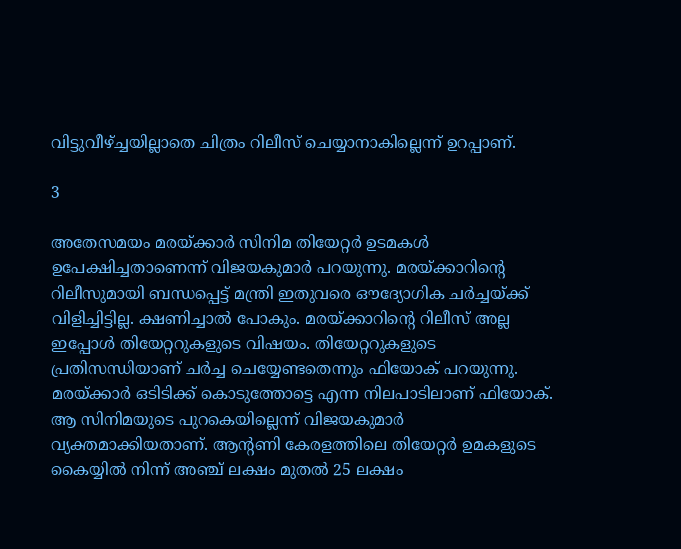വിട്ടുവീഴ്ച്ചയില്ലാതെ ചിത്രം റിലീസ് ചെയ്യാനാകില്ലെന്ന് ഉറപ്പാണ്.

3

അതേസമയം മരയ്ക്കാര്‍ സിനിമ തിയേറ്റര്‍ ഉടമകള്‍ ഉപേക്ഷിച്ചതാണെന്ന് വിജയകുമാര്‍ പറയുന്നു. മരയ്ക്കാറിന്റെ റിലീസുമായി ബന്ധപ്പെട്ട് മന്ത്രി ഇതുവരെ ഔദ്യോഗിക ചര്‍ച്ചയ്ക്ക് വിളിച്ചിട്ടില്ല. ക്ഷണിച്ചാല്‍ പോകും. മരയ്ക്കാറിന്റെ റിലീസ് അല്ല ഇപ്പോള്‍ തിയേറ്ററുകളുടെ വിഷയം. തിയേറ്ററുകളുടെ പ്രതിസന്ധിയാണ് ചര്‍ച്ച ചെയ്യേണ്ടതെന്നും ഫിയോക് പറയുന്നു. മരയ്ക്കാര്‍ ഒടിടിക്ക് കൊടുത്തോട്ടെ എന്ന നിലപാടിലാണ് ഫിയോക്. ആ സിനിമയുടെ പുറകെയില്ലെന്ന് വിജയകുമാര്‍ വ്യക്തമാക്കിയതാണ്. ആന്റണി കേരളത്തിലെ തിയേറ്റര്‍ ഉമകളുടെ കൈയ്യില്‍ നിന്ന് അഞ്ച് ലക്ഷം മുതല്‍ 25 ലക്ഷം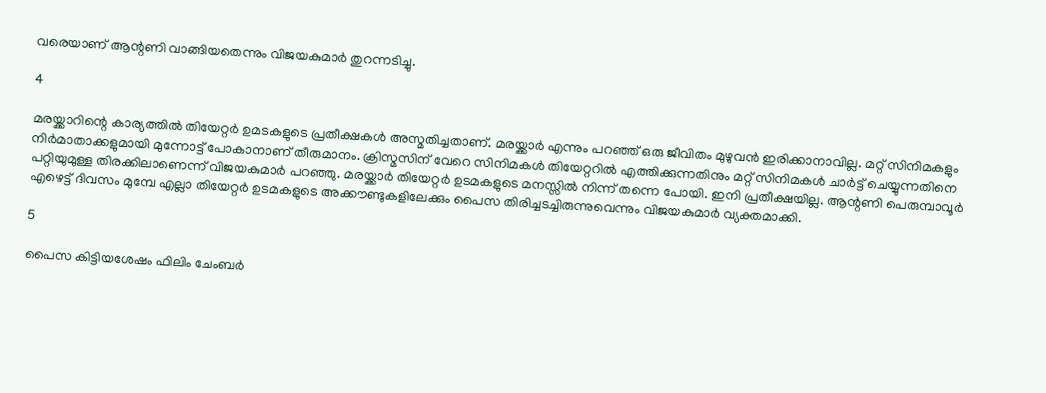വരെയാണ് ആന്റണി വാങ്ങിയതെന്നും വിജയകുമാര്‍ തുറന്നടിച്ചു.

4

മരയ്ക്കാറിന്റെ കാര്യത്തില്‍ തിയേറ്റര്‍ ഉമടകളുടെ പ്രതീക്ഷകള്‍ അസ്മതിച്ചതാണ്. മരയ്ക്കാര്‍ എന്നും പറഞ്ഞ് ഒരു ജീവിതം മുഴുവന്‍ ഇരിക്കാനാവില്ല. മറ്റ് സിനിമകളും നിര്‍മാതാക്കളുമായി മുന്നോട്ട് പോകാനാണ് തീരുമാനം. ക്രിസ്മസിന് വേറെ സിനിമകള്‍ തിയേറ്ററില്‍ എത്തിക്കുന്നതിനും മറ്റ് സിനിമകള്‍ ചാര്‍ട്ട് ചെയ്യുന്നതിനെ പറ്റിയുമുള്ള തിരക്കിലാണെന്ന് വിജയകുമാര്‍ പറഞ്ഞു. മരയ്ക്കാര്‍ തിയേറ്റര്‍ ഉടമകളുടെ മനസ്സില്‍ നിന്ന് തന്നെ പോയി. ഇനി പ്രതീക്ഷയില്ല. ആന്റണി പെരുമ്പാവൂര്‍ എഴെട്ട് ദിവസം മുമ്പേ എല്ലാ തിയേറ്റര്‍ ഉടമകളുടെ അക്കൗണ്ടുകളിലേക്കും പൈസ തിരിച്ചടച്ചിരുന്നുവെന്നും വിജയകുമാര്‍ വ്യക്തമാക്കി.

5

പൈസ കിട്ടിയശേഷം ഫിലിം ചേംബര്‍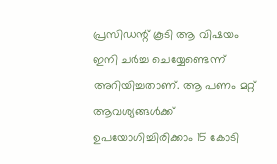പ്രസിഡന്റ് കൂടി ആ വിഷയം ഇനി ചര്‍ച്ച ചെയ്യേണ്ടെന്ന് അറിയിച്ചതാണ്. ആ പണം മറ്റ് ആവശ്യങ്ങള്‍ക്ക് ഉപയോഗിച്ചിരിക്കാം 15 കോടി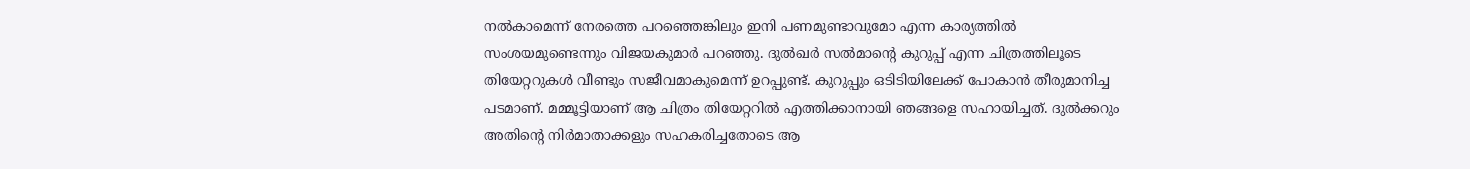നല്‍കാമെന്ന് നേരത്തെ പറഞ്ഞെങ്കിലും ഇനി പണമുണ്ടാവുമോ എന്ന കാര്യത്തില്‍ സംശയമുണ്ടെന്നും വിജയകുമാര്‍ പറഞ്ഞു. ദുല്‍ഖര്‍ സല്‍മാന്റെ കുറുപ്പ് എന്ന ചിത്രത്തിലൂടെ തിയേറ്ററുകള്‍ വീണ്ടും സജീവമാകുമെന്ന് ഉറപ്പുണ്ട്. കുറുപ്പും ഒടിടിയിലേക്ക് പോകാന്‍ തീരുമാനിച്ച പടമാണ്. മമ്മൂട്ടിയാണ് ആ ചിത്രം തിയേറ്ററില്‍ എത്തിക്കാനായി ഞങ്ങളെ സഹായിച്ചത്. ദുല്‍ക്കറും അതിന്റെ നിര്‍മാതാക്കളും സഹകരിച്ചതോടെ ആ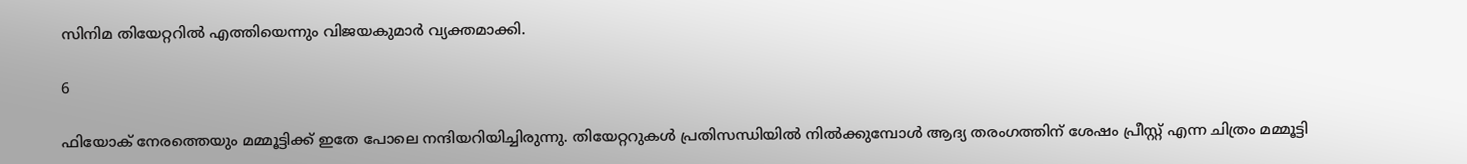സിനിമ തിയേറ്ററില്‍ എത്തിയെന്നും വിജയകുമാര്‍ വ്യക്തമാക്കി.

6

ഫിയോക് നേരത്തെയും മമ്മൂട്ടിക്ക് ഇതേ പോലെ നന്ദിയറിയിച്ചിരുന്നു. തിയേറ്ററുകള്‍ പ്രതിസന്ധിയില്‍ നില്‍ക്കുമ്പോള്‍ ആദ്യ തരംഗത്തിന് ശേഷം പ്രീസ്റ്റ് എന്ന ചിത്രം മമ്മൂട്ടി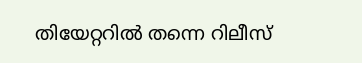തിയേറ്ററില്‍ തന്നെ റിലീസ്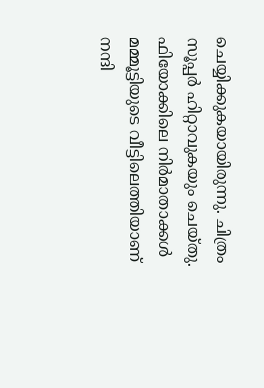ചെയ്യിക്കുകയായിരുന്നു. ചിത്രം സൂപ്പര്‍ ഹിറ്റാവുകയും ചെയ്തു. ഫിയോക്കിലെ നിര്‍മാതാക്കള്‍ മമ്മൂട്ടിയുടെ വീട്ടിലെത്തിയാണ് നന്ദി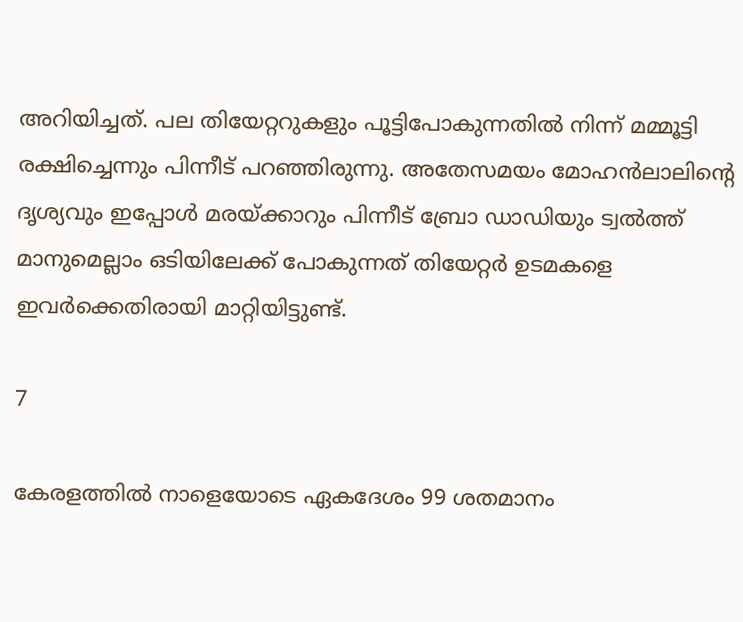അറിയിച്ചത്. പല തിയേറ്ററുകളും പൂട്ടിപോകുന്നതില്‍ നിന്ന് മമ്മൂട്ടി രക്ഷിച്ചെന്നും പിന്നീട് പറഞ്ഞിരുന്നു. അതേസമയം മോഹന്‍ലാലിന്റെ ദൃശ്യവും ഇപ്പോള്‍ മരയ്ക്കാറും പിന്നീട് ബ്രോ ഡാഡിയും ട്വല്‍ത്ത് മാനുമെല്ലാം ഒടിയിലേക്ക് പോകുന്നത് തിയേറ്റര്‍ ഉടമകളെ ഇവര്‍ക്കെതിരായി മാറ്റിയിട്ടുണ്ട്.

7

കേരളത്തില്‍ നാളെയോടെ ഏകദേശം 99 ശതമാനം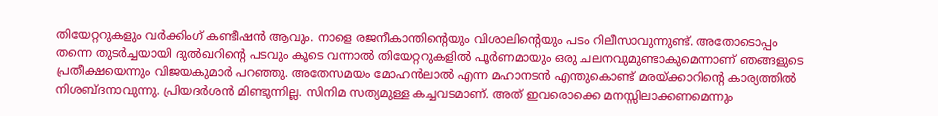തിയേറ്ററുകളും വര്‍ക്കിംഗ് കണ്ടീഷന്‍ ആവും. നാളെ രജനീകാന്തിന്റെയും വിശാലിന്റെയും പടം റിലീസാവുന്നുണ്ട്. അതോടൊപ്പം തന്നെ തുടര്‍ച്ചയായി ദുല്‍ഖറിന്റെ പടവും കൂടെ വന്നാല്‍ തിയേറ്ററുകളില്‍ പൂര്‍ണമായും ഒരു ചലനവുമുണ്ടാകുമെന്നാണ് ഞങ്ങളുടെ പ്രതീക്ഷയെന്നും വിജയകുമാര്‍ പറഞ്ഞു. അതേസമയം മോഹന്‍ലാല്‍ എന്ന മഹാനടന്‍ എന്തുകൊണ്ട് മരയ്ക്കാറിന്റെ കാര്യത്തില്‍ നിശബ്ദനാവുന്നു. പ്രിയദര്‍ശന്‍ മിണ്ടുന്നില്ല. സിനിമ സത്യമുള്ള കച്ചവടമാണ്. അത് ഇവരൊക്കെ മനസ്സിലാക്കണമെന്നും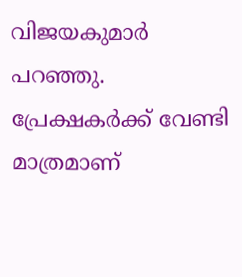വിജയകുമാര്‍ പറഞ്ഞു. പ്രേക്ഷകര്‍ക്ക് വേണ്ടി മാത്രമാണ്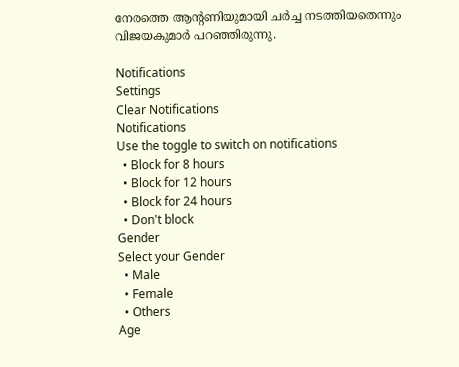നേരത്തെ ആന്റണിയുമായി ചര്‍ച്ച നടത്തിയതെന്നും വിജയകുമാര്‍ പറഞ്ഞിരുന്നു.

Notifications
Settings
Clear Notifications
Notifications
Use the toggle to switch on notifications
  • Block for 8 hours
  • Block for 12 hours
  • Block for 24 hours
  • Don't block
Gender
Select your Gender
  • Male
  • Female
  • Others
Age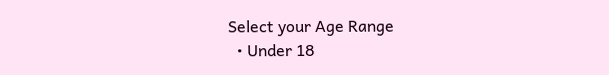Select your Age Range
  • Under 18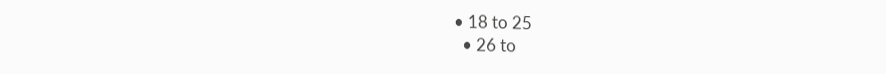• 18 to 25
  • 26 to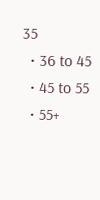35
  • 36 to 45
  • 45 to 55
  • 55+